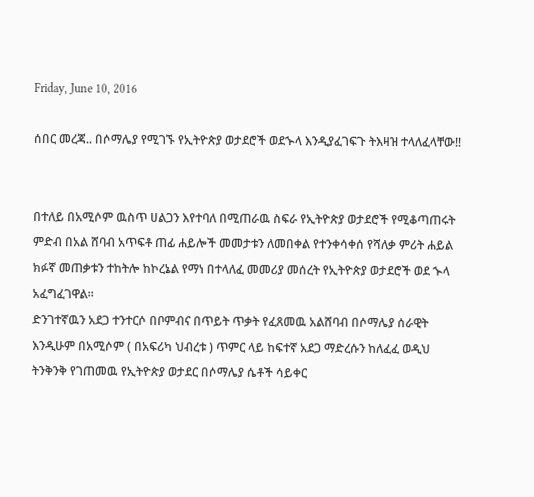Friday, June 10, 2016

ሰበር መረጃ.. በሶማሌያ የሚገኙ የኢትዮጵያ ወታደሮች ወደኍላ እንዲያፈገፍጉ ትእዛዝ ተላለፈላቸው!!


በተለይ በአሚሶም ዉስጥ ሀልጋን እየተባለ በሚጠራዉ ስፍራ የኢትዮጵያ ወታደሮች የሚቆጣጠሩት ምድብ በአል ሸባብ አጥፍቶ ጠፊ ሐይሎች መመታቱን ለመበቀል የተንቀሳቀሰ የሻለቃ ምሪት ሐይል ክፉኛ መጠቃቱን ተከትሎ ከኮረኔል የማነ በተላለፈ መመሪያ መሰረት የኢትዮጵያ ወታደሮች ወደ ኍላ አፈግፈገዋል።
ድንገተኛዉን አደጋ ተንተርሶ በቦምብና በጥይት ጥቃት የፈጸመዉ አልሸባብ በሶማሌያ ሰራዊት እንዲሁም በአሚሶም ( በአፍሪካ ህብረቱ ) ጥምር ላይ ከፍተኛ አደጋ ማድረሱን ከለፈፈ ወዲህ ትንቅንቅ የገጠመዉ የኢትዮጵያ ወታደር በሶማሌያ ሴቶች ሳይቀር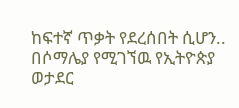ከፍተኛ ጥቃት የደረሰበት ሲሆን..
በሶማሌያ የሚገኘዉ የኢትዮጵያ ወታደር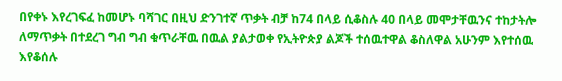በየቀኑ እየረገፍፈ ከመሆኑ ባሻገር በዚህ ድንገተኛ ጥቃት ብቻ ከ74 በላይ ሲቆስሉ 40 በላይ መሞታቸዉንና ተከታትሎ ለማጥቃት በተደረገ ግብ ግብ ቁጥራቸዉ በዉል ያልታወቀ የኢትዮጵያ ልጆች ተሰዉተዋል ቆስለዋል አሁንም እየተሰዉ እየቆሰሉ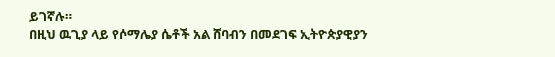ይገኛሉ።
በዚህ ዉጊያ ላይ የሶማሌያ ሴቶች አል ሸባብን በመደገፍ ኢትዮጵያዊያን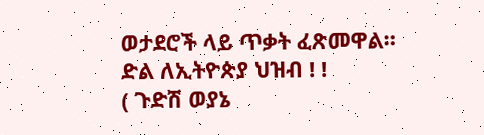ወታደሮች ላይ ጥቃት ፈጽመዋል።
ድል ለኢትዮጵያ ህዝብ ! !
( ጉድሽ ወያኔ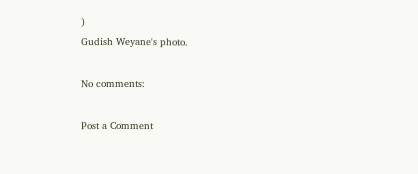)
Gudish Weyane's photo.

No comments:

Post a Comment